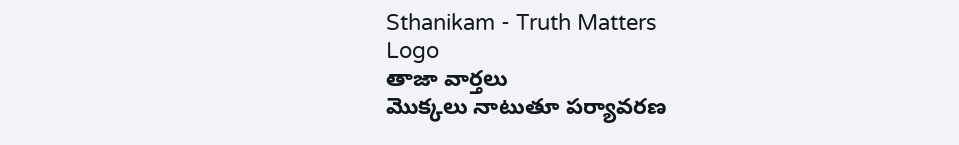Sthanikam - Truth Matters
Logo
తాజా వార్తలు
మొక్కలు నాటుతూ పర్యావరణ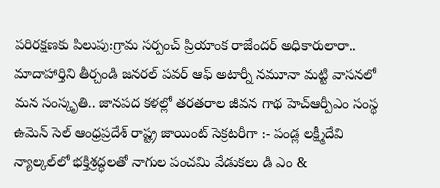పరిరక్షణకు పిలుపు:గ్రామ సర్పంచ్ ప్రియాంక రాజేందర్ అధికారులారా.. మాదాహార్తిని తీర్చండి జనరల్ పవర్ ఆఫ్ అటార్నీ నమూనా మట్టి వాసనలో మన సంస్కృతి.. జానపద కళల్లో తరతరాల జీవన గాథ హెచ్ఆర్పీఎం సంస్థ ఉమెన్ సెల్ ఆంధ్రప్రదేశ్ రాష్ట్ర జాయింట్ సెక్రటరీగా :- పండ్ల లక్ష్మీదేవి న్యాల్కల్‌లో భక్తిశ్రద్ధలతో నాగుల పంచమి వేడుకలు డి ఎం &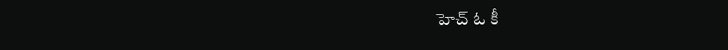హెచ్ ఓ కీ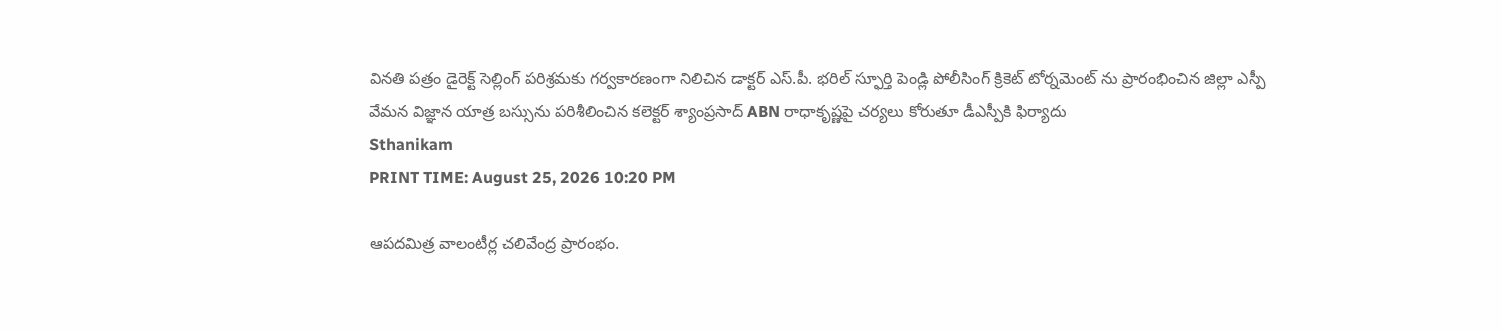వినతి పత్రం డైరెక్ట్ సెల్లింగ్ పరిశ్రమకు గర్వకారణంగా నిలిచిన డాక్టర్ ఎస్.పీ. భరిల్ స్ఫూర్తి పెండ్లి పోలీసింగ్ క్రికెట్ టోర్నమెంట్ ను ప్రారంభించిన జిల్లా ఎస్పీ వేమన విజ్ఞాన యాత్ర బస్సును పరిశీలించిన కలెక్టర్ శ్యాంప్రసాద్ ABN రాధాకృష్ణపై చర్యలు కోరుతూ డీఎస్పీకి ఫిర్యాదు
Sthanikam
PRINT TIME: August 25, 2026 10:20 PM

ఆపదమిత్ర వాలంటీర్ల చలివేంద్ర ప్రారంభం.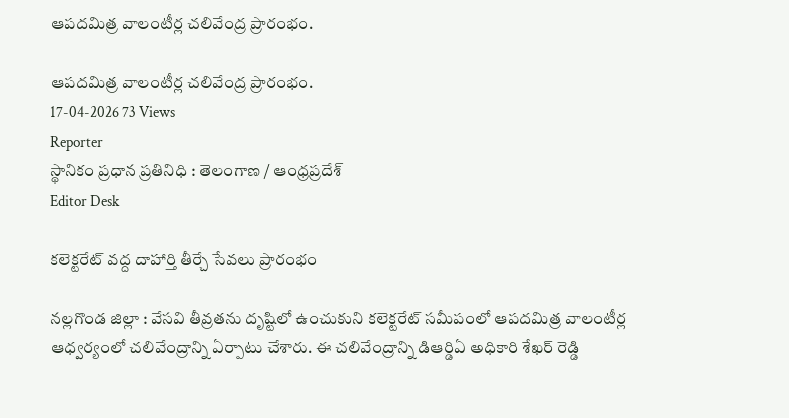ఆపదమిత్ర వాలంటీర్ల చలివేంద్ర ప్రారంభం.

ఆపదమిత్ర వాలంటీర్ల చలివేంద్ర ప్రారంభం.
17-04-2026 73 Views
Reporter
స్థానికం ప్రధాన ప్రతినిధి : తెలంగాణ / ఆంధ్రప్రదేశ్
Editor Desk

కలెక్టరేట్ వద్ద దాహార్తి తీర్చే సేవలు ప్రారంభం

నల్లగొండ జిల్లా : వేసవి తీవ్రతను దృష్టిలో ఉంచుకుని కలెక్టరేట్ సమీపంలో ఆపదమిత్ర వాలంటీర్ల ఆధ్వర్యంలో చలివేంద్రాన్ని ఏర్పాటు చేశారు. ఈ చలివేంద్రాన్ని డిఆర్డిఏ అధికారి శేఖర్ రెడ్డి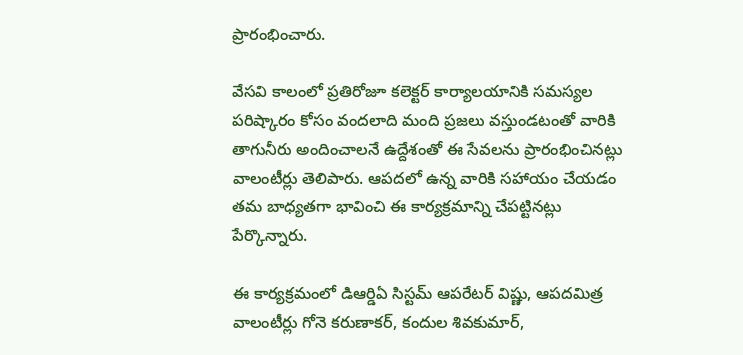ప్రారంభించారు.

వేసవి కాలంలో ప్రతిరోజూ కలెక్టర్ కార్యాలయానికి సమస్యల పరిష్కారం కోసం వందలాది మంది ప్రజలు వస్తుండటంతో వారికి తాగునీరు అందించాలనే ఉద్దేశంతో ఈ సేవలను ప్రారంభించినట్లు వాలంటీర్లు తెలిపారు. ఆపదలో ఉన్న వారికి సహాయం చేయడం తమ బాధ్యతగా భావించి ఈ కార్యక్రమాన్ని చేపట్టినట్లు పేర్కొన్నారు.

ఈ కార్యక్రమంలో డిఆర్డిఏ సిస్టమ్ ఆపరేటర్ విష్ణు, ఆపదమిత్ర వాలంటీర్లు గోనె కరుణాకర్, కందుల శివకుమార్,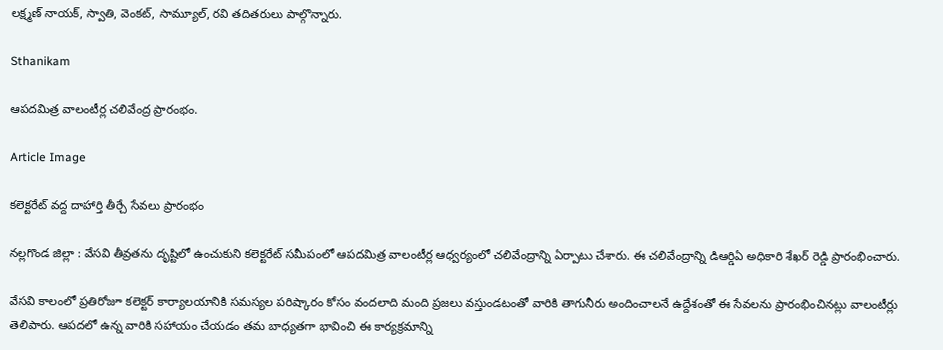లక్ష్మణ్ నాయక్, స్వాతి, వెంకట్, సామ్యూల్, రవి తదితరులు పాల్గొన్నారు.

Sthanikam

ఆపదమిత్ర వాలంటీర్ల చలివేంద్ర ప్రారంభం.

Article Image

కలెక్టరేట్ వద్ద దాహార్తి తీర్చే సేవలు ప్రారంభం

నల్లగొండ జిల్లా : వేసవి తీవ్రతను దృష్టిలో ఉంచుకుని కలెక్టరేట్ సమీపంలో ఆపదమిత్ర వాలంటీర్ల ఆధ్వర్యంలో చలివేంద్రాన్ని ఏర్పాటు చేశారు. ఈ చలివేంద్రాన్ని డిఆర్డిఏ అధికారి శేఖర్ రెడ్డి ప్రారంభించారు.

వేసవి కాలంలో ప్రతిరోజూ కలెక్టర్ కార్యాలయానికి సమస్యల పరిష్కారం కోసం వందలాది మంది ప్రజలు వస్తుండటంతో వారికి తాగునీరు అందించాలనే ఉద్దేశంతో ఈ సేవలను ప్రారంభించినట్లు వాలంటీర్లు తెలిపారు. ఆపదలో ఉన్న వారికి సహాయం చేయడం తమ బాధ్యతగా భావించి ఈ కార్యక్రమాన్ని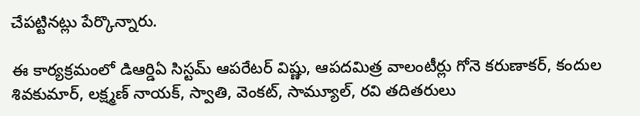చేపట్టినట్లు పేర్కొన్నారు.

ఈ కార్యక్రమంలో డిఆర్డిఏ సిస్టమ్ ఆపరేటర్ విష్ణు, ఆపదమిత్ర వాలంటీర్లు గోనె కరుణాకర్, కందుల శివకుమార్, లక్ష్మణ్ నాయక్, స్వాతి, వెంకట్, సామ్యూల్, రవి తదితరులు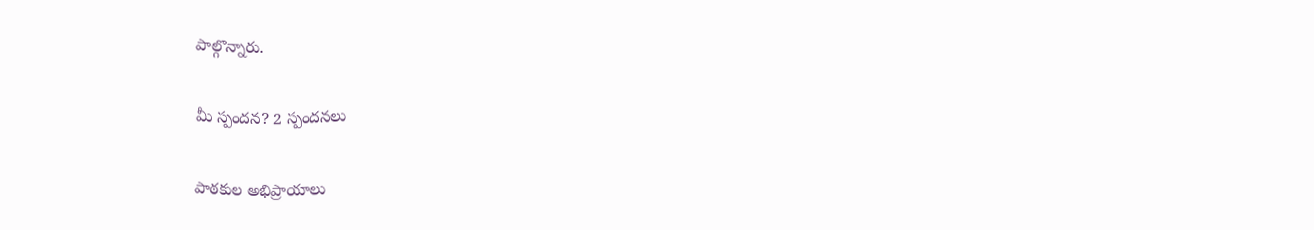పాల్గొన్నారు.

మీ స్పందన? 2 స్పందనలు

పాఠకుల అభిప్రాయాలు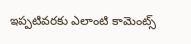ఇప్పటివరకు ఎలాంటి కామెంట్స్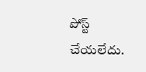పోస్ట్ చేయలేదు.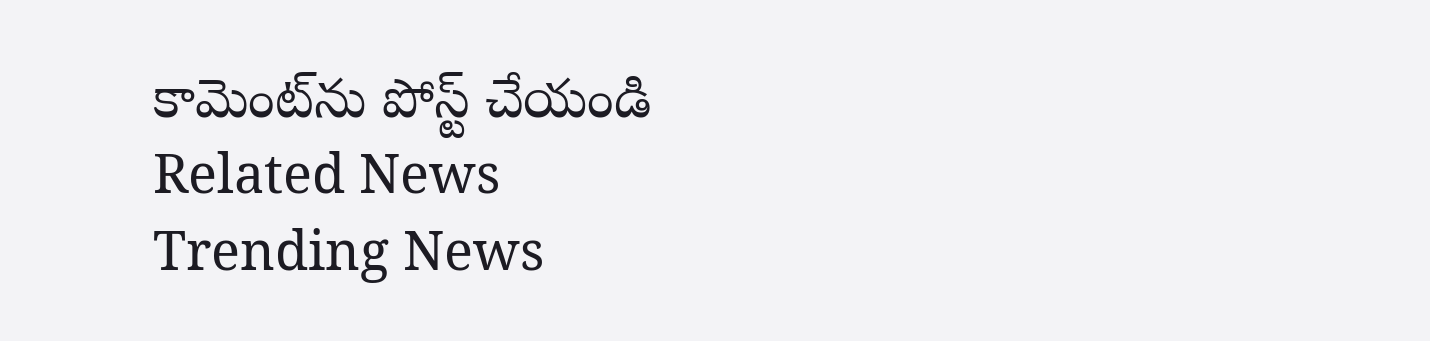కామెంట్‌ను పోస్ట్ చేయండి
Related News
Trending News